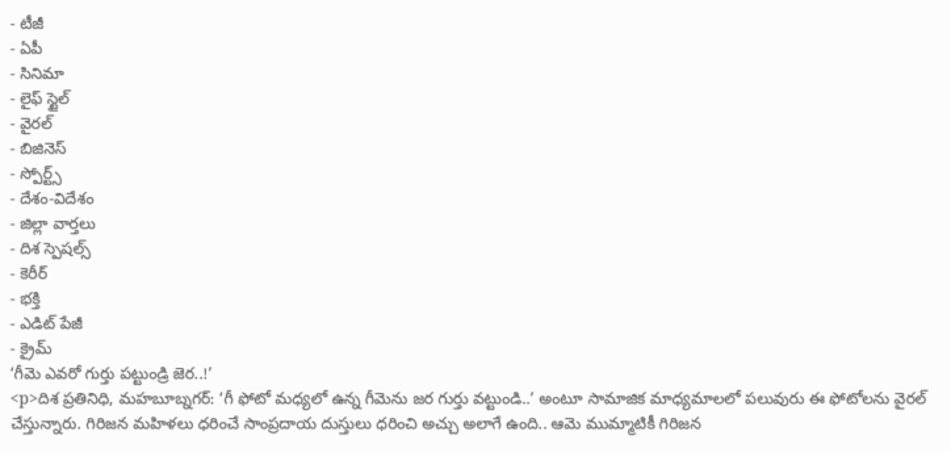- టీజీ
- ఏపీ
- సినిమా
- లైఫ్ స్టైల్
- వైరల్
- బిజినెస్
- స్పోర్ట్స్
- దేశం-విదేశం
- జిల్లా వార్తలు
- దిశ స్పెషల్స్
- కెరీర్
- భక్తి
- ఎడిట్ పేజీ
- క్రైమ్
‘గీమె ఎవరో గుర్తు పట్టుండ్రి జెర..!’
<p>దిశ ప్రతినిధి, మహబూబ్నగర్: ‘గీ ఫోటో మధ్యలో ఉన్న గీమెను జర గుర్తు వట్టుండి..’ అంటూ సామాజిక మాధ్యమాలలో పలువురు ఈ ఫోటోలను వైరల్ చేస్తున్నారు. గిరిజన మహిళలు ధరించే సాంప్రదాయ దుస్తులు ధరించి అచ్చు అలాగే ఉంది.. ఆమె ముమ్మాటికీ గిరిజన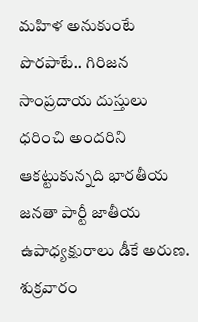మహిళ అనుకుంటే పొరపాటే.. గిరిజన సాంప్రదాయ దుస్తులు ధరించి అందరిని ఆకట్టుకున్నది భారతీయ జనతా పార్టీ జాతీయ ఉపాధ్యక్షురాలు డీకే అరుణ. శుక్రవారం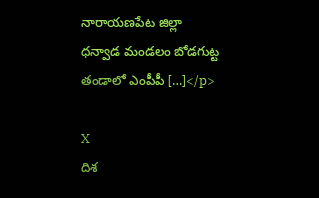నారాయణపేట జిల్లా ధన్వాడ మండలం బోడగుట్ట తండాలో ఎంపీపీ […]</p>

X
దిశ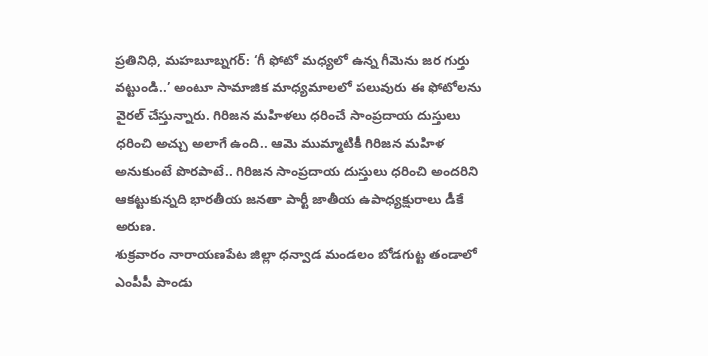ప్రతినిధి, మహబూబ్నగర్: ‘గీ ఫోటో మధ్యలో ఉన్న గీమెను జర గుర్తు వట్టుండి..’ అంటూ సామాజిక మాధ్యమాలలో పలువురు ఈ ఫోటోలను వైరల్ చేస్తున్నారు. గిరిజన మహిళలు ధరించే సాంప్రదాయ దుస్తులు ధరించి అచ్చు అలాగే ఉంది.. ఆమె ముమ్మాటికీ గిరిజన మహిళ అనుకుంటే పొరపాటే.. గిరిజన సాంప్రదాయ దుస్తులు ధరించి అందరిని ఆకట్టుకున్నది భారతీయ జనతా పార్టీ జాతీయ ఉపాధ్యక్షురాలు డీకే అరుణ.
శుక్రవారం నారాయణపేట జిల్లా ధన్వాడ మండలం బోడగుట్ట తండాలో ఎంపీపీ పాండు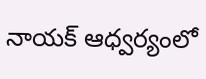నాయక్ ఆధ్వర్యంలో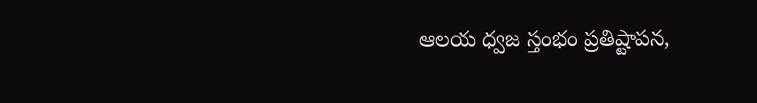ఆలయ ధ్వజ స్తంభం ప్రతిష్టాపన,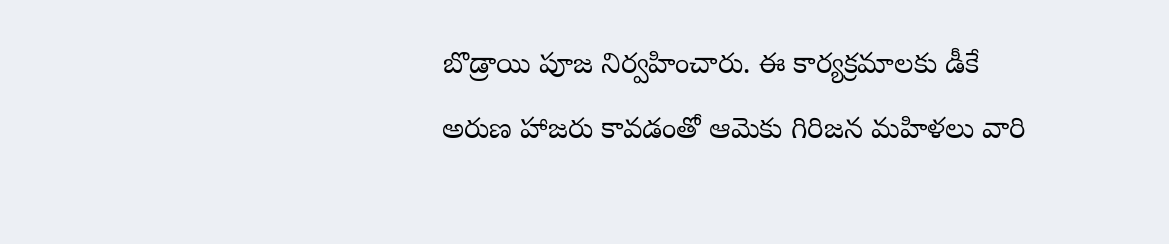బొడ్రాయి పూజ నిర్వహించారు. ఈ కార్యక్రమాలకు డీకే అరుణ హాజరు కావడంతో ఆమెకు గిరిజన మహిళలు వారి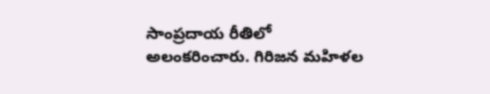సాంప్రదాయ రీతిలో అలంకరించారు. గిరిజన మహిళల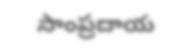సాంప్రదాయ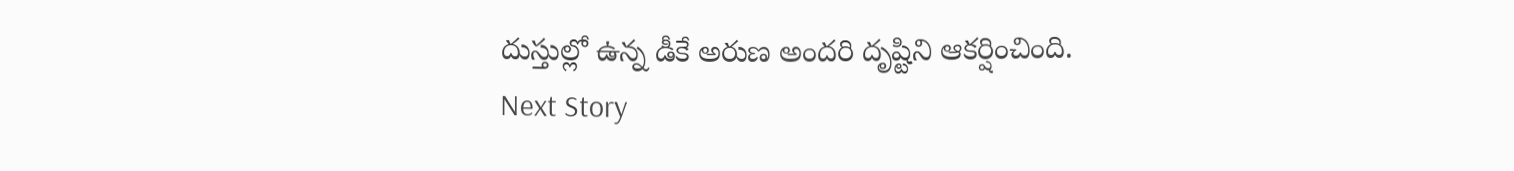దుస్తుల్లో ఉన్న డీకే అరుణ అందరి దృష్టిని ఆకర్షించింది.
Next Story